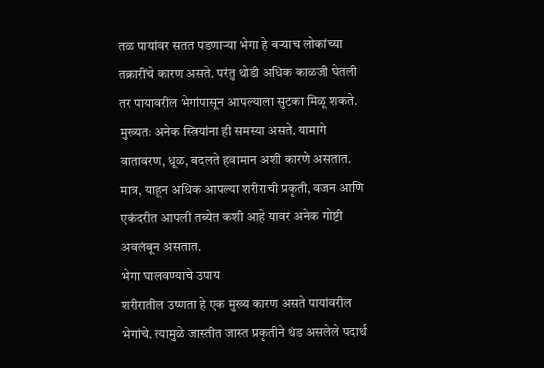तळ पायांवर सतत पडणाऱ्या भेगा हे बऱ्याच लोकांच्या तक्रारींचे कारण असते. परंतु थोडी अधिक काळजी घेतली तर पायावरील भेगांपासून आपल्याला सुटका मिळू शकते. मुख्यतः अनेक स्त्रियांना ही समस्या असते. यामागे वातावरण, धूळ, बदलते हवामान अशी कारणे असतात. मात्र, याहून अधिक आपल्या शरीराची प्रकृती, वजन आणि एकंदरीत आपली तब्येत कशी आहे यावर अनेक गोष्टी अवलंबून असतात.
भेगा घालवण्याचे उपाय
शरीरातील उष्णता हे एक मुख्य कारण असते पायांवरील भेगांचे. त्यामुळे जास्तीत जास्त प्रकृतीने थंड असलेले पदार्थ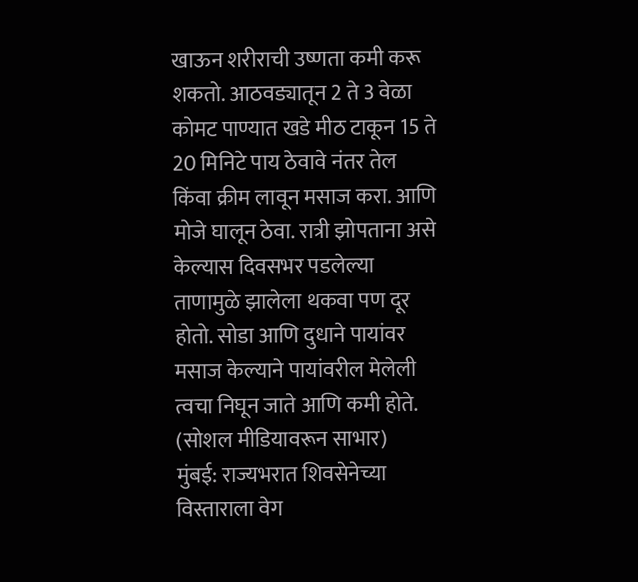खाऊन शरीराची उष्णता कमी करू शकतो. आठवड्यातून 2 ते 3 वेळा कोमट पाण्यात खडे मीठ टाकून 15 ते 20 मिनिटे पाय ठेवावे नंतर तेल किंवा क्रीम लावून मसाज करा. आणि मोजे घालून ठेवा. रात्री झोपताना असे केल्यास दिवसभर पडलेल्या ताणामुळे झालेला थकवा पण दूर होतो. सोडा आणि दुधाने पायांवर मसाज केल्याने पायांवरील मेलेली त्वचा निघून जाते आणि कमी होते.
(सोशल मीडियावरून साभार)
मुंबई: राज्यभरात शिवसेनेच्या विस्ताराला वेग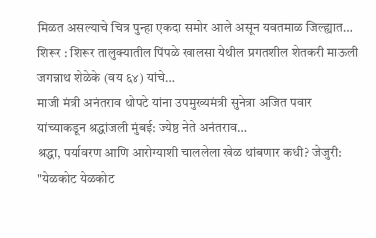मिळत असल्याचे चित्र पुन्हा एकदा समोर आले असून यवतमाळ जिल्ह्यात…
शिरूर : शिरूर तालुक्यातील पिंपळे खालसा येथील प्रगतशील शेतकरी माऊली जगन्नाथ शेळेके (वय ६४) यांचे…
माजी मंत्री अनंतराव थोपटे यांना उपमुख्यमंत्री सुनेत्रा अजित पवार यांच्याकडून श्रद्धांजली मुंबई: ज्येष्ठ नेते अनंतराव…
श्रद्धा, पर्यावरण आणि आरोग्याशी चाललेला खेळ थांबणार कधी? जेजुरी: "येळकोट येळकोट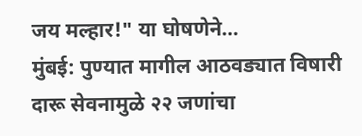जय मल्हार!" या घोषणेने…
मुंबई: पुण्यात मागील आठवड्यात विषारी दारू सेवनामुळे २२ जणांचा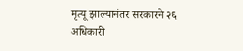मृत्यू झाल्यानंतर सरकारने २६ अधिकारी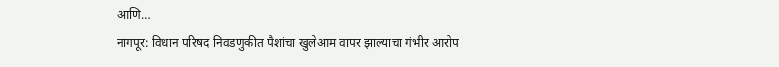आणि…
नागपूर: विधान परिषद निवडणुकीत पैशांचा खुलेआम वापर झाल्याचा गंभीर आरोप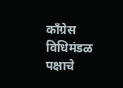काँग्रेस विधिमंडळ पक्षाचे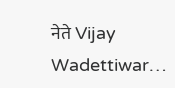नेते Vijay Wadettiwar…